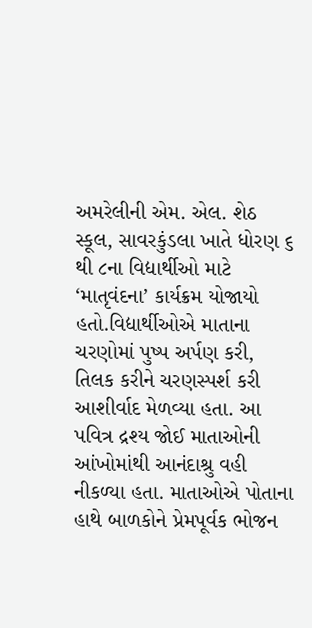અમરેલીની એમ. એલ. શેઠ સ્કૂલ, સાવરકુંડલા ખાતે ધોરણ ૬ થી ૮ના વિદ્યાર્થીઓ માટે ‘માતૃવંદના’ કાર્યક્રમ યોજાયો હતો.વિદ્યાર્થીઓએ માતાના ચરણોમાં પુષ્પ અર્પણ કરી, તિલક કરીને ચરણસ્પર્શ કરી આશીર્વાદ મેળવ્યા હતા. આ પવિત્ર દ્રશ્ય જોઈ માતાઓની આંખોમાંથી આનંદાશ્રુ વહી નીકળ્યા હતા. માતાઓએ પોતાના હાથે બાળકોને પ્રેમપૂર્વક ભોજન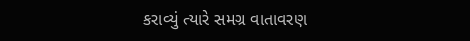કરાવ્યું ત્યારે સમગ્ર વાતાવરણ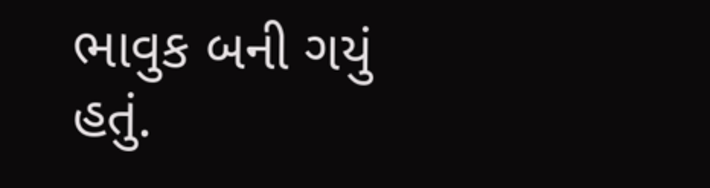ભાવુક બની ગયું હતું.